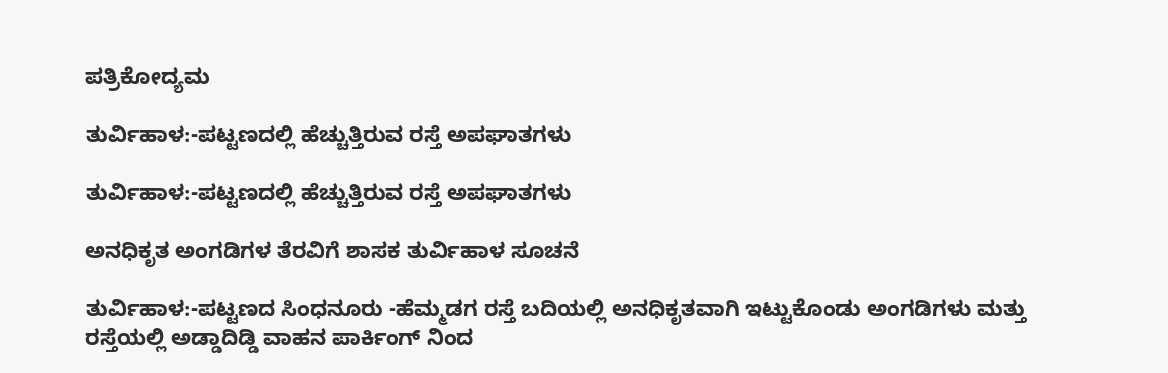ಪತ್ರಿಕೋದ್ಯಮ

ತುರ್ವಿಹಾಳ:-ಪಟ್ಟಣದಲ್ಲಿ ಹೆಚ್ಚುತ್ತಿರುವ ರಸ್ತೆ ಅಪಘಾತಗಳು

ತುರ್ವಿಹಾಳ:-ಪಟ್ಟಣದಲ್ಲಿ ಹೆಚ್ಚುತ್ತಿರುವ ರಸ್ತೆ ಅಪಘಾತಗಳು

ಅನಧಿಕೃತ ಅಂಗಡಿಗಳ ತೆರವಿಗೆ ಶಾಸಕ ತುರ್ವಿಹಾಳ ಸೂಚನೆ

ತುರ್ವಿಹಾಳ:-ಪಟ್ಟಣದ ಸಿಂಧನೂರು -ಹೆಮ್ಮಡಗ ರಸ್ತೆ ಬದಿಯಲ್ಲಿ ಅನಧಿಕೃತವಾಗಿ ಇಟ್ಟುಕೊಂಡು ಅಂಗಡಿಗಳು ಮತ್ತು ರಸ್ತೆಯಲ್ಲಿ ಅಡ್ಡಾದಿಡ್ಡಿ ವಾಹನ ಪಾರ್ಕಿಂಗ್ ನಿಂದ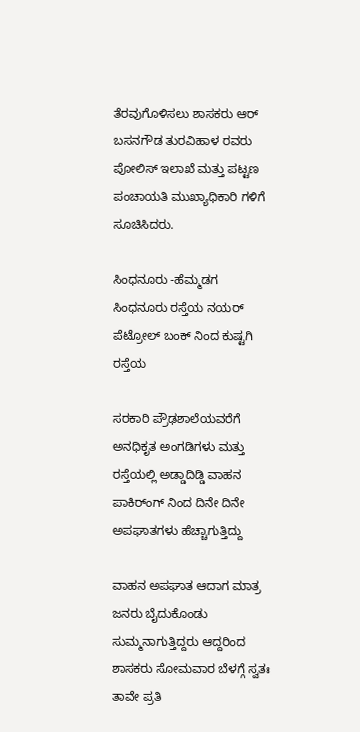ತೆರವುಗೊಳಿಸಲು ಶಾಸಕರು ಆರ್ ಬಸನಗೌಡ ತುರವಿಹಾಳ ರವರು ಪೋಲಿಸ್ ಇಲಾಖೆ ಮತ್ತು ಪಟ್ಟಣ ಪಂಚಾಯತಿ ಮುಖ್ಯಾಧಿಕಾರಿ ಗಳಿಗೆ ಸೂಚಿಸಿದರು.

ಸಿಂಧನೂರು -ಹೆಮ್ಮಡಗ ಸಿಂಧನೂರು ರಸ್ತೆಯ ನಯರ್ ಪೆಟ್ರೋಲ್ ಬಂಕ್ ನಿಂದ ಕುಷ್ಟಗಿ ರಸ್ತೆಯ

ಸರಕಾರಿ ಪ್ರೌಢಶಾಲೆಯವರೆಗೆ ಅನಧಿಕೃತ ಅಂಗಡಿಗಳು ಮತ್ತು ರಸ್ತೆಯಲ್ಲಿ ಅಡ್ಡಾದಿಡ್ಡಿ ವಾಹನ ಪಾಕಿರ್ಂಗ್‌ ನಿಂದ ದಿನೇ ದಿನೇ ಅಪಘಾತಗಳು ಹೆಚ್ಚಾಗುತ್ತಿದ್ದು

ವಾಹನ ಅಪಘಾತ ಆದಾಗ ಮಾತ್ರ ಜನರು ಬೈದುಕೊಂಡು ಸುಮ್ಮನಾಗುತ್ತಿದ್ದರು ಆದ್ದರಿಂದ ಶಾಸಕರು ಸೋಮವಾರ ಬೆಳಗ್ಗೆ ಸ್ವತಃ ತಾವೇ ಪ್ರತಿ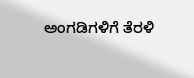ಅಂಗಡಿಗಳಿಗೆ ತೆರಳಿ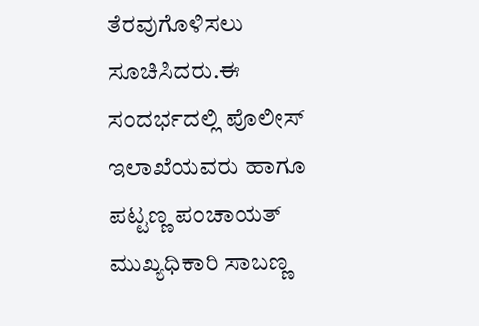ತೆರವುಗೊಳಿಸಲು ಸೂಚಿಸಿದರು.ಈ ಸಂದರ್ಭದಲ್ಲಿ ಪೊಲೀಸ್ ಇಲಾಖೆಯವರು ಹಾಗೂ ಪಟ್ಟಣ್ಣ ಪಂಚಾಯತ್ ಮುಖ್ಯಧಿಕಾರಿ ಸಾಬಣ್ಣ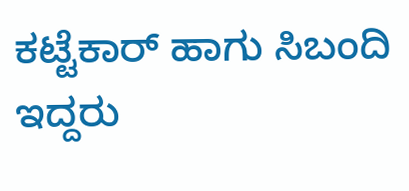ಕಟ್ಟೆಕಾರ್ ಹಾಗು ಸಿಬಂದಿ ಇದ್ದರು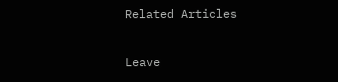Related Articles

Leave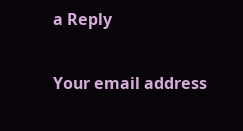a Reply

Your email address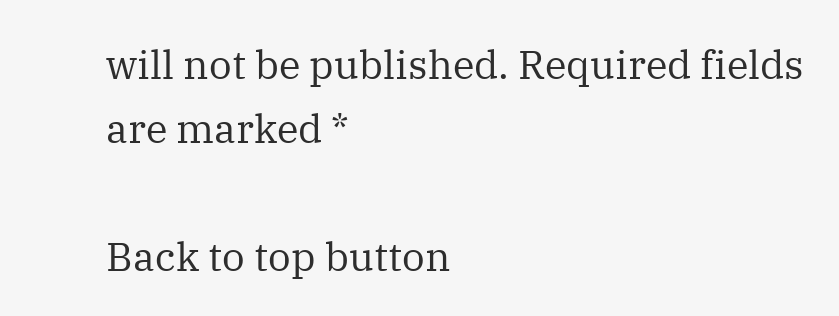will not be published. Required fields are marked *

Back to top button